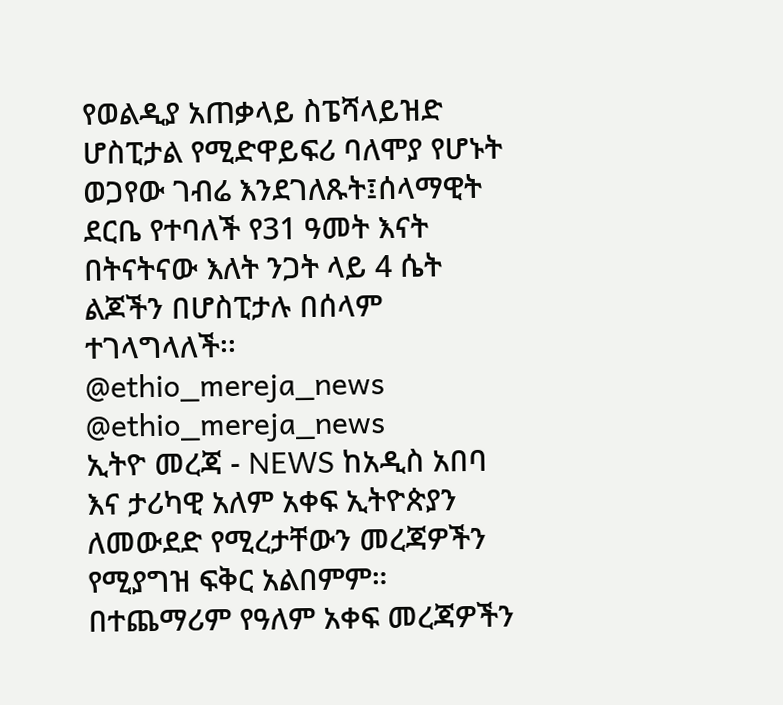የወልዲያ አጠቃላይ ስፔሻላይዝድ ሆስፒታል የሚድዋይፍሪ ባለሞያ የሆኑት ወጋየው ገብሬ እንደገለጹት፤ሰላማዊት ደርቤ የተባለች የ31 ዓመት እናት በትናትናው እለት ንጋት ላይ 4 ሴት ልጆችን በሆስፒታሉ በሰላም ተገላግላለች፡፡
@ethio_mereja_news
@ethio_mereja_news
ኢትዮ መረጃ - NEWS ከአዲስ አበባ እና ታሪካዊ አለም አቀፍ ኢትዮጵያን ለመውደድ የሚረታቸውን መረጃዎችን የሚያግዝ ፍቅር አልበምም። በተጨማሪም የዓለም አቀፍ መረጃዎችን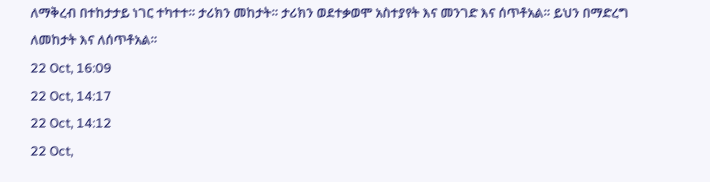ለማቅረብ በተከታታይ ነገር ተካተተ። ታሪክን መከታት። ታሪክን ወደተቃወሞ አስተያየት እና መንገድ እና ሰጥቶአል። ይህን በማድረግ ለመከታት እና ለሰጥቶአል።
22 Oct, 16:09
22 Oct, 14:17
22 Oct, 14:12
22 Oct,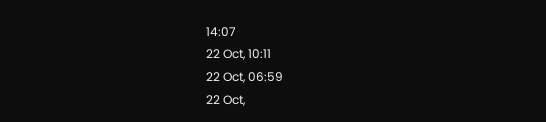14:07
22 Oct, 10:11
22 Oct, 06:59
22 Oct,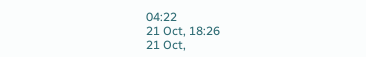04:22
21 Oct, 18:26
21 Oct,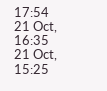17:54
21 Oct, 16:35
21 Oct, 15:25